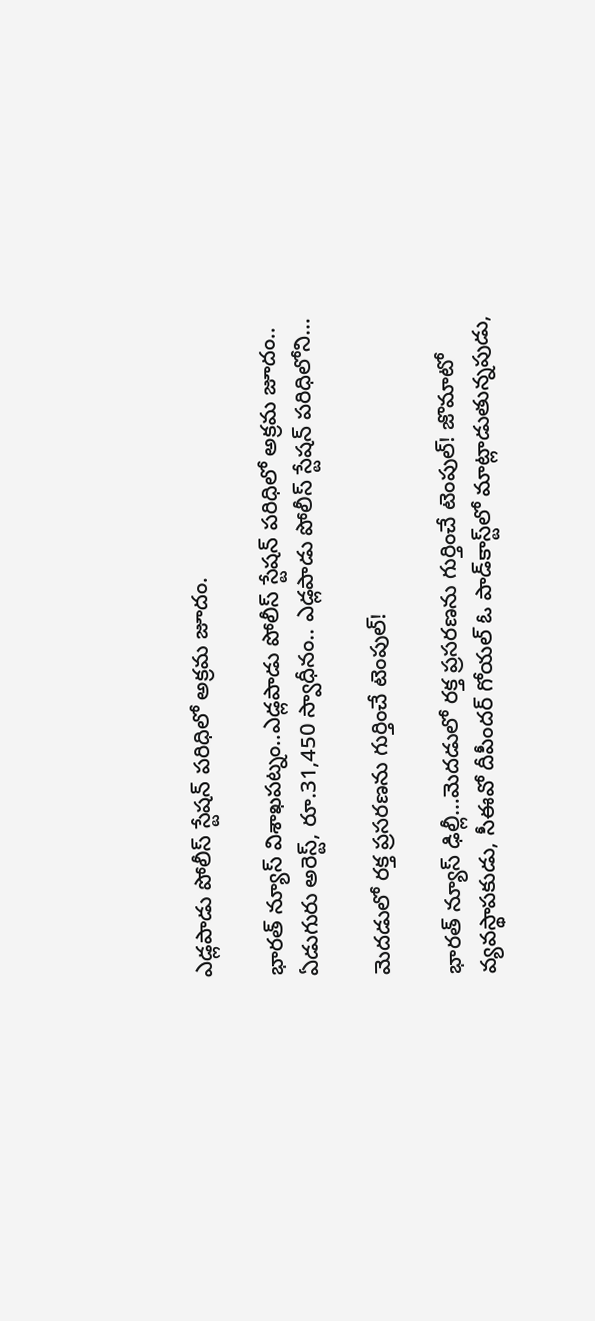ఎడ్లపాడు పోలీస్ స్టేషన్ పరిధిలో అక్రమ జూదం.

భారత్ న్యూస్ విశాఖపట్నం..ఎడ్లపాడు పోలీస్ స్టేషన్ పరిధిలో అక్రమ జూదం.. ఏడుగురు అరెస్ట్, రూ.31,450 స్వాధీనం.. ఎడ్లపాడు పోలీస్ స్టేషన్ పరిధిలోని…

మెదడులో రక్త ప్రసరణను గుర్తించే టెంపుల్‌!

భారత్ న్యూస్ ఢిల్లీ…మెదడులో రక్త ప్రసరణను గుర్తించే టెంపుల్‌! జొమాటో వ్యవస్థాపకుడు, సీఈవో దీపీందర్‌ గోయల్‌ ఓ పాడ్‌కాస్ట్‌లో మాట్లాడుతున్నపుడు,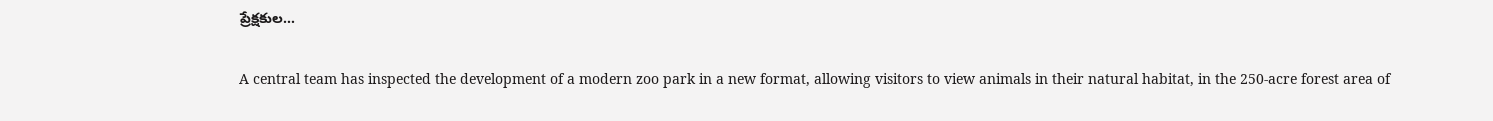ప్రేక్షకుల…

A central team has inspected the development of a modern zoo park in a new format, allowing visitors to view animals in their natural habitat, in the 250-acre forest area of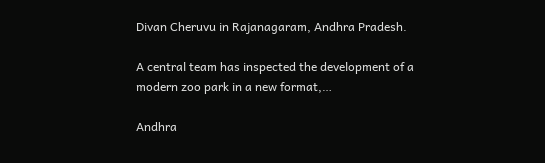Divan Cheruvu in Rajanagaram, Andhra Pradesh.

A central team has inspected the development of a modern zoo park in a new format,…

Andhra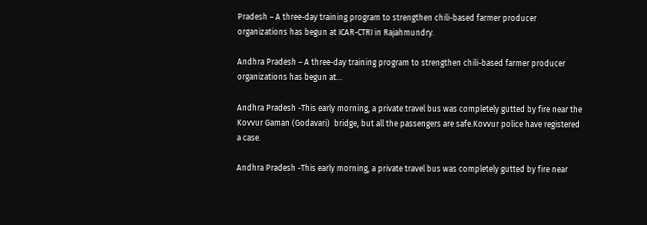Pradesh – A three-day training program to strengthen chili-based farmer producer organizations has begun at ICAR-CTRI in Rajahmundry.

Andhra Pradesh – A three-day training program to strengthen chili-based farmer producer organizations has begun at…

Andhra Pradesh -This early morning, a private travel bus was completely gutted by fire near the Kovvur Gaman (Godavari)  bridge, but all the passengers are safe.Kovvur police have registered a case.

Andhra Pradesh -This early morning, a private travel bus was completely gutted by fire near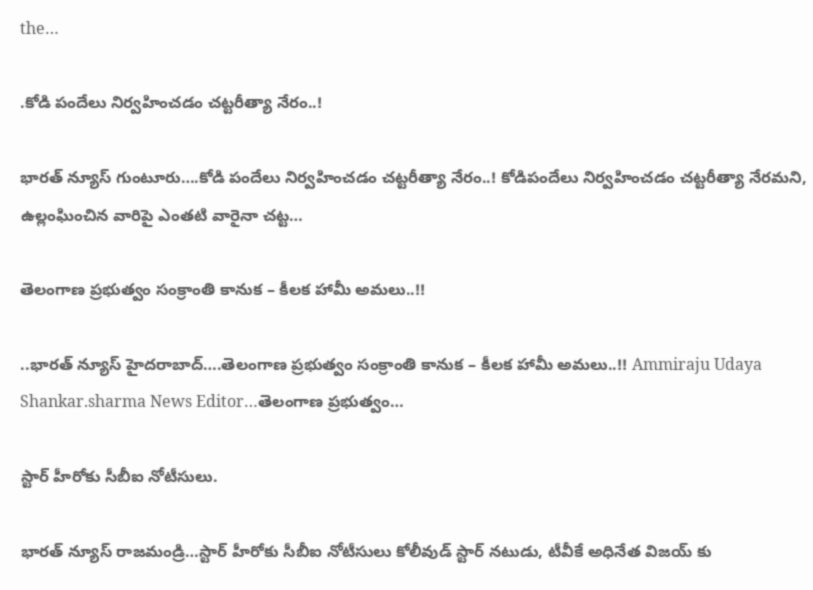the…

.కోడి పందేలు నిర్వహించడం చట్టరీత్యా నేరం..!

భారత్ న్యూస్ గుంటూరు….కోడి పందేలు నిర్వహించడం చట్టరీత్యా నేరం..! కోడిపందేలు నిర్వహించడం చట్టరీత్యా నేరమని, ఉల్లంఘించిన వారిపై ఎంతటి వారైనా చట్ట…

తెలంగాణ ప్రభుత్వం సంక్రాంతి కానుక – కీలక హామీ అమలు..!!

..భారత్ న్యూస్ హైదరాబాద్….తెలంగాణ ప్రభుత్వం సంక్రాంతి కానుక – కీలక హామీ అమలు..!! Ammiraju Udaya Shankar.sharma News Editor…తెలంగాణ ప్రభుత్వం…

స్టార్ హీరోకు సీబీఐ నోటీసులు.

భారత్ న్యూస్ రాజమండ్రి…స్టార్ హీరోకు సీబీఐ నోటీసులు కోలీవుడ్ స్టార్ నటుడు, టీవీకే అధినేత విజయ్ కు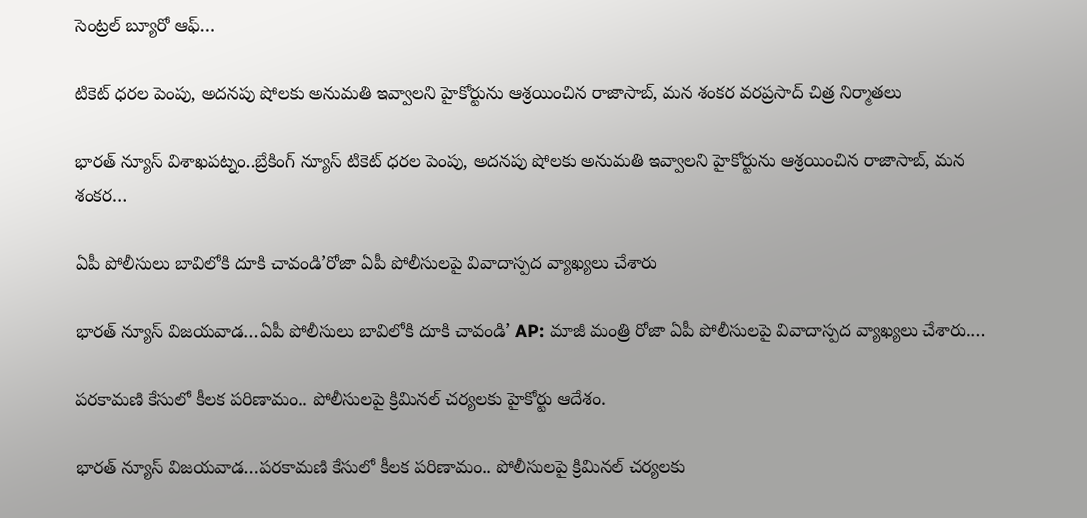సెంట్రల్ బ్యూరో ఆఫ్…

టికెట్ ధరల పెంపు, అదనపు షోలకు అనుమతి ఇవ్వాలని హైకోర్టును ఆశ్రయించిన రాజాసాబ్, మన శంకర వరప్రసాద్ చిత్ర నిర్మాతలు

భారత్ న్యూస్ విశాఖపట్నం..బ్రేకింగ్ న్యూస్ టికెట్ ధరల పెంపు, అదనపు షోలకు అనుమతి ఇవ్వాలని హైకోర్టును ఆశ్రయించిన రాజాసాబ్, మన శంకర…

ఏపీ పోలీసులు బావిలోకి దూకి చావండి’రోజా ఏపీ పోలీసులపై వివాదాస్పద వ్యాఖ్యలు చేశారు

భారత్ న్యూస్ విజయవాడ…ఏపీ పోలీసులు బావిలోకి దూకి చావండి’ AP: మాజీ మంత్రి రోజా ఏపీ పోలీసులపై వివాదాస్పద వ్యాఖ్యలు చేశారు.…

పరకామణి కేసులో కీలక పరిణామం.. పోలీసులపై క్రిమినల్ చర్యలకు హైకోర్టు ఆదేశం.

భారత్ న్యూస్ విజయవాడ…పరకామణి కేసులో కీలక పరిణామం.. పోలీసులపై క్రిమినల్ చర్యలకు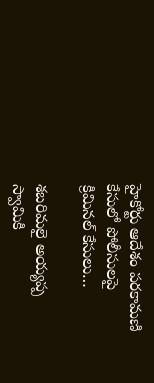హైకోర్టు ఆదేశం పరకామణి కేసులో పోలీసులపై క్రిమినల్ కేసులు…

శబరిమలై అయ్యప్ప స్వామికి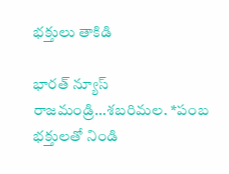భక్తులు తాకిడి

భారత్ న్యూస్ రాజమండ్రి…శబరిమల. *పంబ భక్తులతో నిండి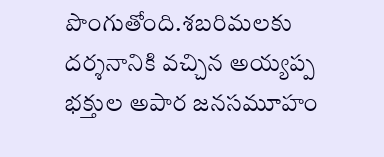పొంగుతోంది.శబరిమలకు దర్శనానికి వచ్చిన అయ్యప్ప భక్తుల అపార జనసమూహం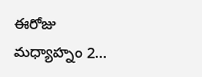ఈరోజు మధ్యాహ్నం 2…